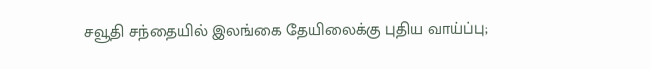சவூதி சந்தையில் இலங்கை தேயிலைக்கு புதிய வாய்ப்பு;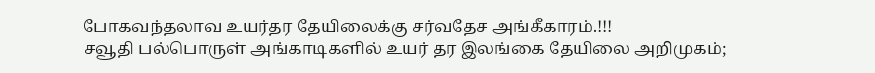போகவந்தலாவ உயர்தர தேயிலைக்கு சர்வதேச அங்கீகாரம்.!!!
சவூதி பல்பொருள் அங்காடிகளில் உயர் தர இலங்கை தேயிலை அறிமுகம்;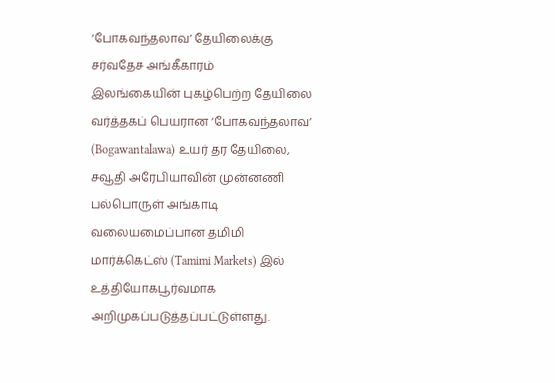‘போகவந்தலாவ’ தேயிலைக்கு சர்வதேச அங்கீகாரம்
இலங்கையின் புகழ்பெற்ற தேயிலை வர்த்தகப் பெயரான ‘போகவந்தலாவ’ (Bogawantalawa) உயர் தர தேயிலை, சவூதி அரேபியாவின் முன்னணி பல்பொருள் அங்காடி வலையமைப்பான தமிமி மார்க்கெட்ஸ் (Tamimi Markets) இல் உத்தியோகபூர்வமாக அறிமுகப்படுத்தப்பட்டுள்ளது.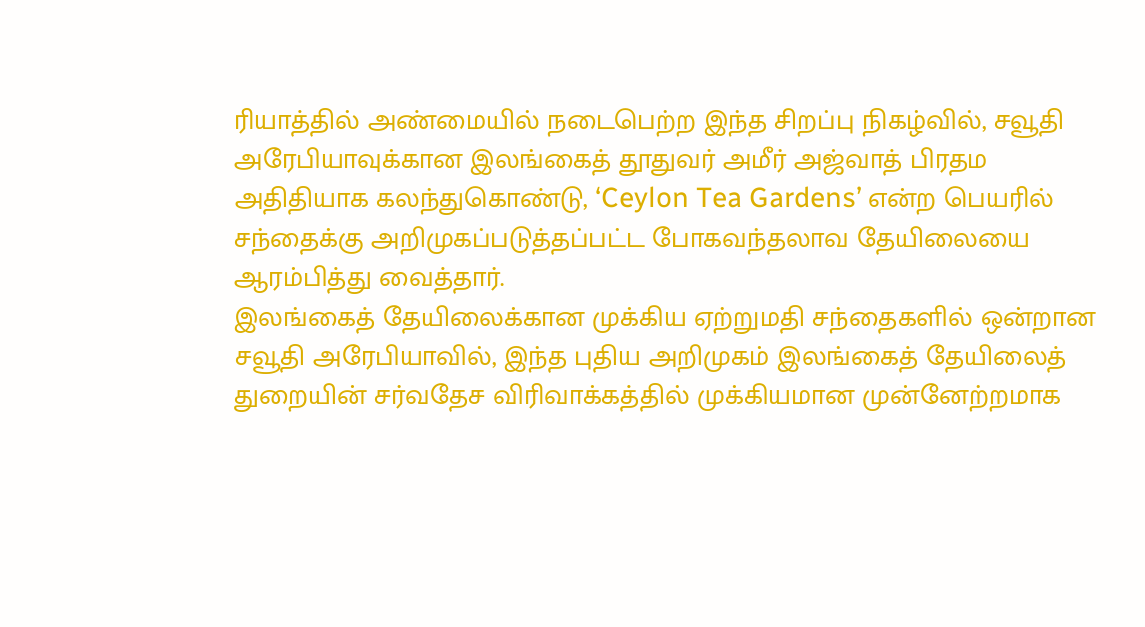ரியாத்தில் அண்மையில் நடைபெற்ற இந்த சிறப்பு நிகழ்வில், சவூதி அரேபியாவுக்கான இலங்கைத் தூதுவர் அமீர் அஜ்வாத் பிரதம அதிதியாக கலந்துகொண்டு, ‘Ceylon Tea Gardens’ என்ற பெயரில் சந்தைக்கு அறிமுகப்படுத்தப்பட்ட போகவந்தலாவ தேயிலையை ஆரம்பித்து வைத்தார்.
இலங்கைத் தேயிலைக்கான முக்கிய ஏற்றுமதி சந்தைகளில் ஒன்றான சவூதி அரேபியாவில், இந்த புதிய அறிமுகம் இலங்கைத் தேயிலைத் துறையின் சர்வதேச விரிவாக்கத்தில் முக்கியமான முன்னேற்றமாக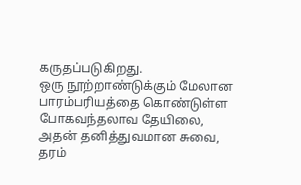கருதப்படுகிறது.
ஒரு நூற்றாண்டுக்கும் மேலான பாரம்பரியத்தை கொண்டுள்ள போகவந்தலாவ தேயிலை, அதன் தனித்துவமான சுவை, தரம்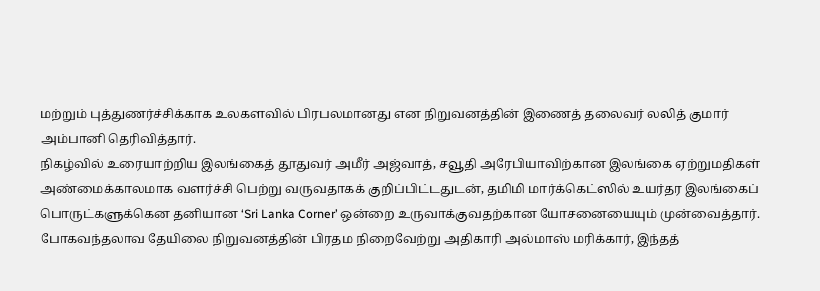மற்றும் புத்துணர்ச்சிக்காக உலகளவில் பிரபலமானது என நிறுவனத்தின் இணைத் தலைவர் லலித் குமார் அம்பானி தெரிவித்தார்.
நிகழ்வில் உரையாற்றிய இலங்கைத் தூதுவர் அமீர் அஜ்வாத், சவூதி அரேபியாவிற்கான இலங்கை ஏற்றுமதிகள் அண்மைக்காலமாக வளர்ச்சி பெற்று வருவதாகக் குறிப்பிட்டதுடன், தமிமி மார்க்கெட்ஸில் உயர்தர இலங்கைப் பொருட்களுக்கென தனியான ‘Sri Lanka Corner’ ஒன்றை உருவாக்குவதற்கான யோசனையையும் முன்வைத்தார்.
போகவந்தலாவ தேயிலை நிறுவனத்தின் பிரதம நிறைவேற்று அதிகாரி அல்மாஸ் மரிக்கார், இந்தத்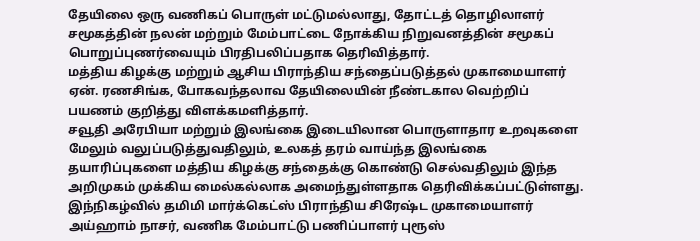தேயிலை ஒரு வணிகப் பொருள் மட்டுமல்லாது, தோட்டத் தொழிலாளர் சமூகத்தின் நலன் மற்றும் மேம்பாட்டை நோக்கிய நிறுவனத்தின் சமூகப் பொறுப்புணர்வையும் பிரதிபலிப்பதாக தெரிவித்தார்.
மத்திய கிழக்கு மற்றும் ஆசிய பிராந்திய சந்தைப்படுத்தல் முகாமையாளர் ஏன். ரணசிங்க, போகவந்தலாவ தேயிலையின் நீண்டகால வெற்றிப் பயணம் குறித்து விளக்கமளித்தார்.
சவூதி அரேபியா மற்றும் இலங்கை இடையிலான பொருளாதார உறவுகளை மேலும் வலுப்படுத்துவதிலும், உலகத் தரம் வாய்ந்த இலங்கை தயாரிப்புகளை மத்திய கிழக்கு சந்தைக்கு கொண்டு செல்வதிலும் இந்த அறிமுகம் முக்கிய மைல்கல்லாக அமைந்துள்ளதாக தெரிவிக்கப்பட்டுள்ளது.
இந்நிகழ்வில் தமிமி மார்க்கெட்ஸ் பிராந்திய சிரேஷ்ட முகாமையாளர் அய்ஹாம் நாசர், வணிக மேம்பாட்டு பணிப்பாளர் புரூஸ்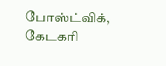போஸ்ட்விக், கேடகரி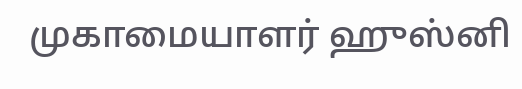முகாமையாளர் ஹுஸ்னி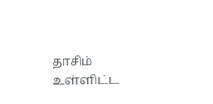தாசிம் உள்ளிட்ட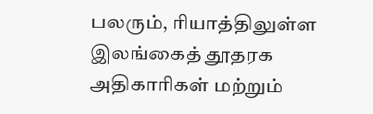பலரும், ரியாத்திலுள்ள இலங்கைத் தூதரக அதிகாரிகள் மற்றும்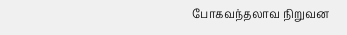போகவந்தலாவ நிறுவன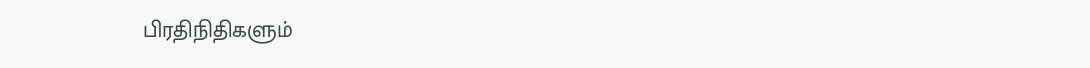பிரதிநிதிகளும்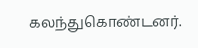கலந்துகொண்டனர்.